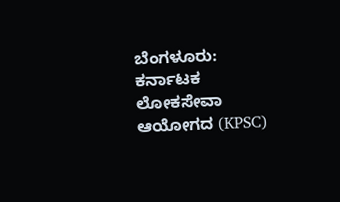ಬೆಂಗಳೂರು: ಕರ್ನಾಟಕ ಲೋಕಸೇವಾ ಆಯೋಗದ (KPSC)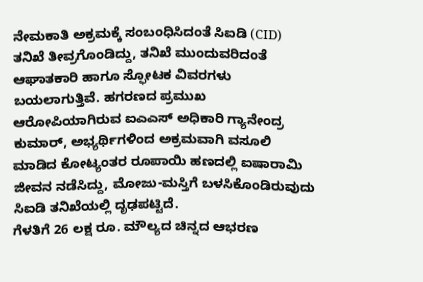ನೇಮಕಾತಿ ಅಕ್ರಮಕ್ಕೆ ಸಂಬಂಧಿಸಿದಂತೆ ಸಿಐಡಿ (CID) ತನಿಖೆ ತೀವ್ರಗೊಂಡಿದ್ದು, ತನಿಖೆ ಮುಂದುವರಿದಂತೆ ಆಘಾತಕಾರಿ ಹಾಗೂ ಸ್ಫೋಟಕ ವಿವರಗಳು ಬಯಲಾಗುತ್ತಿವೆ. ಹಗರಣದ ಪ್ರಮುಖ ಆರೋಪಿಯಾಗಿರುವ ಐಎಎಸ್ ಅಧಿಕಾರಿ ಗ್ಯಾನೇಂದ್ರ ಕುಮಾರ್, ಅಭ್ಯರ್ಥಿಗಳಿಂದ ಅಕ್ರಮವಾಗಿ ವಸೂಲಿ ಮಾಡಿದ ಕೋಟ್ಯಂತರ ರೂಪಾಯಿ ಹಣದಲ್ಲಿ ಐಷಾರಾಮಿ ಜೀವನ ನಡೆಸಿದ್ದು, ಮೋಜು-ಮಸ್ತಿಗೆ ಬಳಸಿಕೊಂಡಿರುವುದು ಸಿಐಡಿ ತನಿಖೆಯಲ್ಲಿ ದೃಢಪಟ್ಟಿದೆ.
ಗೆಳತಿಗೆ 26 ಲಕ್ಷ ರೂ. ಮೌಲ್ಯದ ಚಿನ್ನದ ಆಭರಣ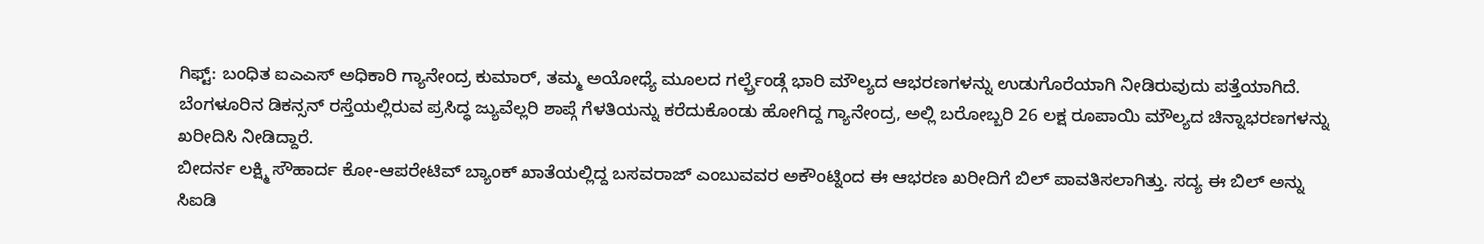ಗಿಫ್ಟ್: ಬಂಧಿತ ಐಎಎಸ್ ಅಧಿಕಾರಿ ಗ್ಯಾನೇಂದ್ರ ಕುಮಾರ್, ತಮ್ಮ ಅಯೋಧ್ಯೆ ಮೂಲದ ಗರ್ಲ್ಫ್ರೆಂಡ್ಗೆ ಭಾರಿ ಮೌಲ್ಯದ ಆಭರಣಗಳನ್ನು ಉಡುಗೊರೆಯಾಗಿ ನೀಡಿರುವುದು ಪತ್ತೆಯಾಗಿದೆ. ಬೆಂಗಳೂರಿನ ಡಿಕನ್ಸನ್ ರಸ್ತೆಯಲ್ಲಿರುವ ಪ್ರಸಿದ್ಧ ಜ್ಯುವೆಲ್ಲರಿ ಶಾಪ್ಗೆ ಗೆಳತಿಯನ್ನು ಕರೆದುಕೊಂಡು ಹೋಗಿದ್ದ ಗ್ಯಾನೇಂದ್ರ, ಅಲ್ಲಿ ಬರೋಬ್ಬರಿ 26 ಲಕ್ಷ ರೂಪಾಯಿ ಮೌಲ್ಯದ ಚಿನ್ನಾಭರಣಗಳನ್ನು ಖರೀದಿಸಿ ನೀಡಿದ್ದಾರೆ.
ಬೀದರ್ನ ಲಕ್ಷ್ಮಿ ಸೌಹಾರ್ದ ಕೋ-ಆಪರೇಟಿವ್ ಬ್ಯಾಂಕ್ ಖಾತೆಯಲ್ಲಿದ್ದ ಬಸವರಾಜ್ ಎಂಬುವವರ ಅಕೌಂಟ್ನಿಂದ ಈ ಆಭರಣ ಖರೀದಿಗೆ ಬಿಲ್ ಪಾವತಿಸಲಾಗಿತ್ತು. ಸದ್ಯ ಈ ಬಿಲ್ ಅನ್ನು ಸಿಐಡಿ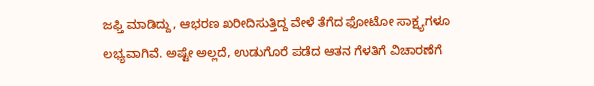ಜಫ್ತಿ ಮಾಡಿದ್ದು, ಆಭರಣ ಖರೀದಿಸುತ್ತಿದ್ದ ವೇಳೆ ತೆಗೆದ ಫೋಟೋ ಸಾಕ್ಷ್ಯಗಳೂ ಲಭ್ಯವಾಗಿವೆ. ಅಷ್ಟೇ ಅಲ್ಲದೆ, ಉಡುಗೊರೆ ಪಡೆದ ಆತನ ಗೆಳತಿಗೆ ವಿಚಾರಣೆಗೆ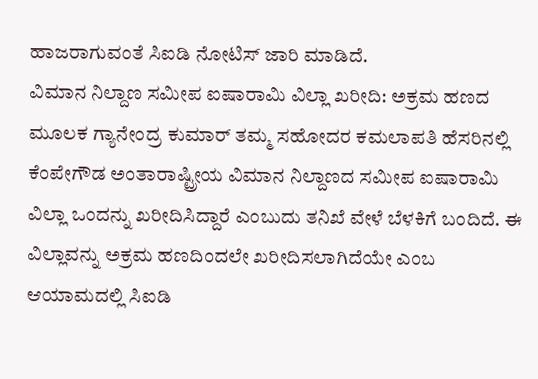ಹಾಜರಾಗುವಂತೆ ಸಿಐಡಿ ನೋಟಿಸ್ ಜಾರಿ ಮಾಡಿದೆ.
ವಿಮಾನ ನಿಲ್ದಾಣ ಸಮೀಪ ಐಷಾರಾಮಿ ವಿಲ್ಲಾ ಖರೀದಿ: ಅಕ್ರಮ ಹಣದ ಮೂಲಕ ಗ್ಯಾನೇಂದ್ರ ಕುಮಾರ್ ತಮ್ಮ ಸಹೋದರ ಕಮಲಾಪತಿ ಹೆಸರಿನಲ್ಲಿ ಕೆಂಪೇಗೌಡ ಅಂತಾರಾಷ್ಟ್ರೀಯ ವಿಮಾನ ನಿಲ್ದಾಣದ ಸಮೀಪ ಐಷಾರಾಮಿ ವಿಲ್ಲಾ ಒಂದನ್ನು ಖರೀದಿಸಿದ್ದಾರೆ ಎಂಬುದು ತನಿಖೆ ವೇಳೆ ಬೆಳಕಿಗೆ ಬಂದಿದೆ. ಈ ವಿಲ್ಲಾವನ್ನು ಅಕ್ರಮ ಹಣದಿಂದಲೇ ಖರೀದಿಸಲಾಗಿದೆಯೇ ಎಂಬ ಆಯಾಮದಲ್ಲಿ ಸಿಐಡಿ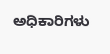ಅಧಿಕಾರಿಗಳು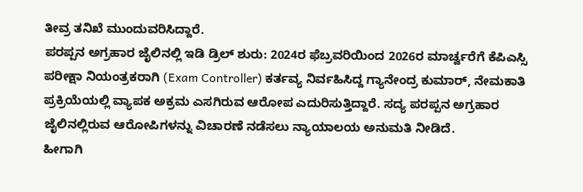ತೀವ್ರ ತನಿಖೆ ಮುಂದುವರಿಸಿದ್ದಾರೆ.
ಪರಪ್ಪನ ಅಗ್ರಹಾರ ಜೈಲಿನಲ್ಲಿ ಇಡಿ ಡ್ರಿಲ್ ಶುರು: 2024ರ ಫೆಬ್ರವರಿಯಿಂದ 2026ರ ಮಾರ್ಚ್ವರೆಗೆ ಕೆಪಿಎಸ್ಸಿ ಪರೀಕ್ಷಾ ನಿಯಂತ್ರಕರಾಗಿ (Exam Controller) ಕರ್ತವ್ಯ ನಿರ್ವಹಿಸಿದ್ದ ಗ್ಯಾನೇಂದ್ರ ಕುಮಾರ್, ನೇಮಕಾತಿ ಪ್ರಕ್ರಿಯೆಯಲ್ಲಿ ವ್ಯಾಪಕ ಅಕ್ರಮ ಎಸಗಿರುವ ಆರೋಪ ಎದುರಿಸುತ್ತಿದ್ದಾರೆ. ಸದ್ಯ ಪರಪ್ಪನ ಅಗ್ರಹಾರ ಜೈಲಿನಲ್ಲಿರುವ ಆರೋಪಿಗಳನ್ನು ವಿಚಾರಣೆ ನಡೆಸಲು ನ್ಯಾಯಾಲಯ ಅನುಮತಿ ನೀಡಿದೆ.
ಹೀಗಾಗಿ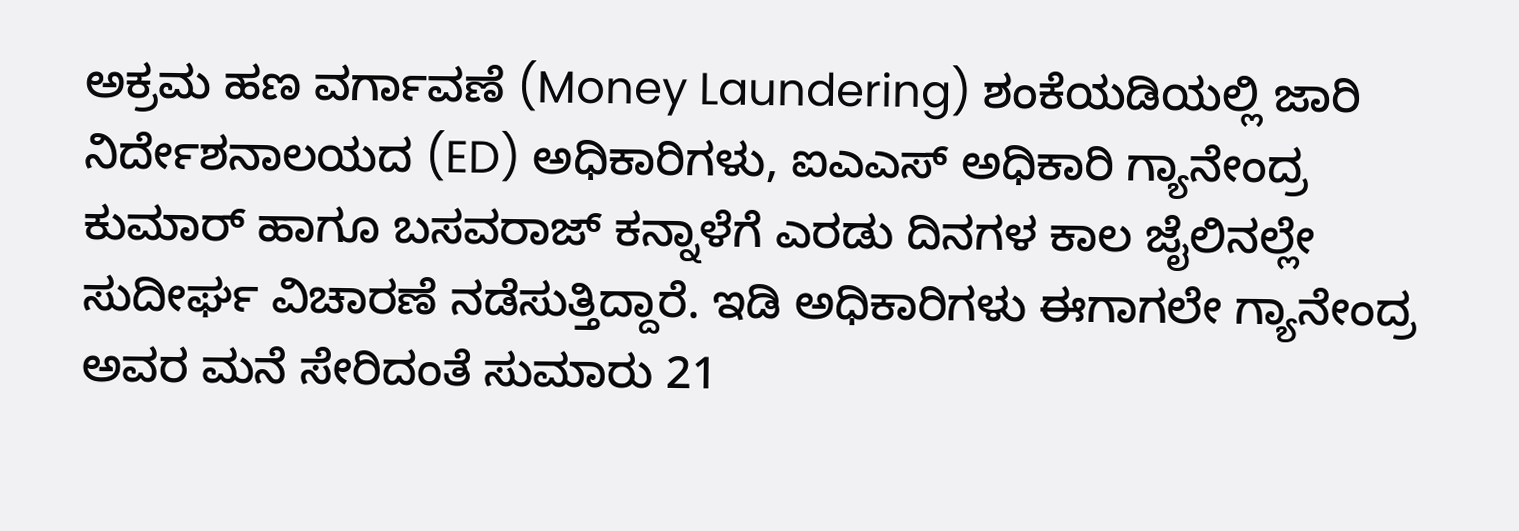ಅಕ್ರಮ ಹಣ ವರ್ಗಾವಣೆ (Money Laundering) ಶಂಕೆಯಡಿಯಲ್ಲಿ ಜಾರಿ ನಿರ್ದೇಶನಾಲಯದ (ED) ಅಧಿಕಾರಿಗಳು, ಐಎಎಸ್ ಅಧಿಕಾರಿ ಗ್ಯಾನೇಂದ್ರ ಕುಮಾರ್ ಹಾಗೂ ಬಸವರಾಜ್ ಕನ್ನಾಳೆಗೆ ಎರಡು ದಿನಗಳ ಕಾಲ ಜೈಲಿನಲ್ಲೇ ಸುದೀರ್ಘ ವಿಚಾರಣೆ ನಡೆಸುತ್ತಿದ್ದಾರೆ. ಇಡಿ ಅಧಿಕಾರಿಗಳು ಈಗಾಗಲೇ ಗ್ಯಾನೇಂದ್ರ ಅವರ ಮನೆ ಸೇರಿದಂತೆ ಸುಮಾರು 21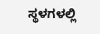ಸ್ಥಳಗಳಲ್ಲಿ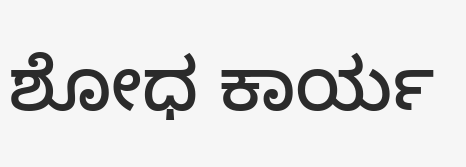ಶೋಧ ಕಾರ್ಯ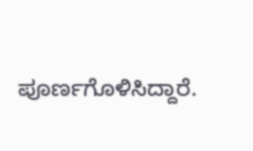ಪೂರ್ಣಗೊಳಿಸಿದ್ದಾರೆ.